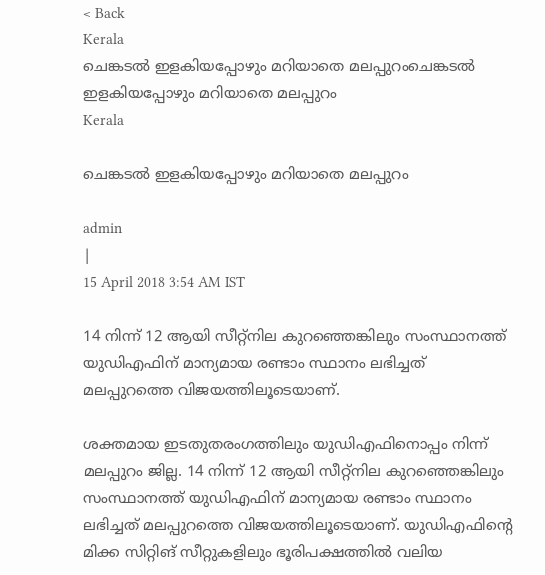< Back
Kerala
ചെങ്കടല്‍ ഇളകിയപ്പോഴും മറിയാതെ മലപ്പുറംചെങ്കടല്‍ ഇളകിയപ്പോഴും മറിയാതെ മലപ്പുറം
Kerala

ചെങ്കടല്‍ ഇളകിയപ്പോഴും മറിയാതെ മലപ്പുറം

admin
|
15 April 2018 3:54 AM IST

14 നിന്ന് 12 ആയി സീറ്റ്നില കുറഞ്ഞെങ്കിലും സംസ്ഥാനത്ത് യുഡിഎഫിന് മാന്യമായ രണ്ടാം സ്ഥാനം ലഭിച്ചത് മലപ്പുറത്തെ വിജയത്തിലൂടെയാണ്.

ശക്തമായ ഇടതുതരംഗത്തിലും യുഡിഎഫിനൊപ്പം നിന്ന് മലപ്പുറം ജില്ല. 14 നിന്ന് 12 ആയി സീറ്റ്നില കുറഞ്ഞെങ്കിലും സംസ്ഥാനത്ത് യുഡിഎഫിന് മാന്യമായ രണ്ടാം സ്ഥാനം ലഭിച്ചത് മലപ്പുറത്തെ വിജയത്തിലൂടെയാണ്. യുഡിഎഫിന്റെ മിക്ക സിറ്റിങ് സീറ്റുകളിലും ഭൂരിപക്ഷത്തില്‍ വലിയ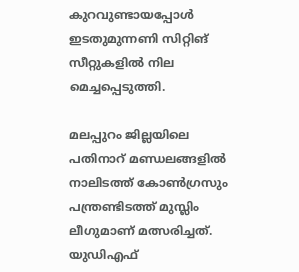കുറവുണ്ടായപ്പോള്‍ ഇടതുമുന്നണി സിറ്റിങ് സീറ്റുകളില്‍ നില മെച്ചപ്പെടുത്തി.

മലപ്പുറം ജില്ലയിലെ പതിനാറ് മണ്ഡലങ്ങളില്‍ നാലിടത്ത് കോണ്‍ഗ്രസും പന്ത്രണ്ടിടത്ത് മുസ്ലിം ലീഗുമാണ് മത്സരിച്ചത്. യുഡിഎഫ്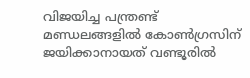വിജയിച്ച പന്ത്രണ്ട് മണ്ഡലങ്ങളില്‍ കോണ്‍ഗ്രസിന് ജയിക്കാനായത് വണ്ടൂരില്‍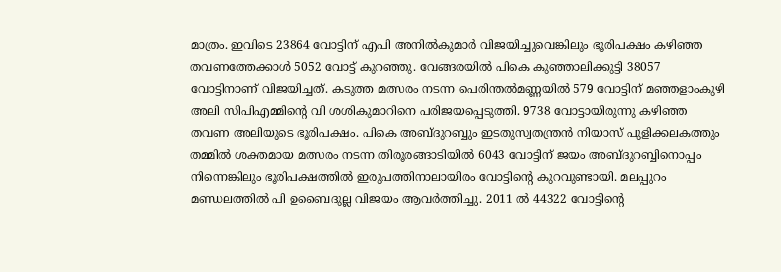മാത്രം. ഇവിടെ 23864 വോട്ടിന് എപി അനില്‍കുമാർ വിജയിച്ചുവെങ്കിലും ഭൂരിപക്ഷം കഴിഞ്ഞ തവണത്തേക്കാള്‍ 5052 വോട്ട് കുറഞ്ഞു. വേങ്ങരയില്‍ പികെ കുഞ്ഞാലിക്കുട്ടി 38057 വോട്ടിനാണ് വിജയിച്ചത്. കടുത്ത മത്സരം നടന്ന പെരിന്തല്‍മണ്ണയില്‍ 579 വോട്ടിന് മഞ്ഞളാംകുഴി അലി സിപിഎമ്മിന്റെ വി ശശികുമാറിനെ പരിജയപ്പെടുത്തി. 9738 വോട്ടായിരുന്നു കഴിഞ്ഞ തവണ അലിയുടെ ഭൂരിപക്ഷം. പികെ അബ്ദുറബ്ബും ഇടതുസ്വതന്ത്രൻ നിയാസ് പുളിക്കലകത്തും തമ്മില്‍ ശക്തമായ മത്സരം നടന്ന തിരൂരങ്ങാടിയില്‍ 6043 വോട്ടിന് ജയം അബ്ദുറബ്ബിനൊപ്പം നിന്നെങ്കിലും ഭൂരിപക്ഷത്തില്‍ ഇരുപത്തിനാലായിരം വോട്ടിന്റെ കുറവുണ്ടായി. മലപ്പുറം മണ്ഡലത്തില്‍ പി ഉബൈദുല്ല വിജയം ആവ‍ര്‍ത്തിച്ചു. 2011 ല്‍ 44322 വോട്ടിന്റെ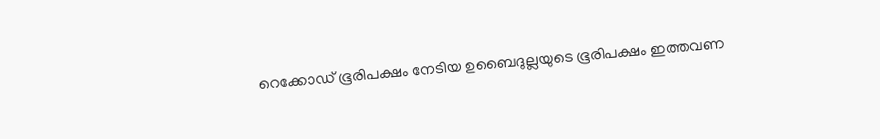റെക്കോ‍ഡ് ഭൂരിപക്ഷം നേടിയ ഉബൈദുല്ലയുടെ ഭൂരിപക്ഷം ഇത്തവണ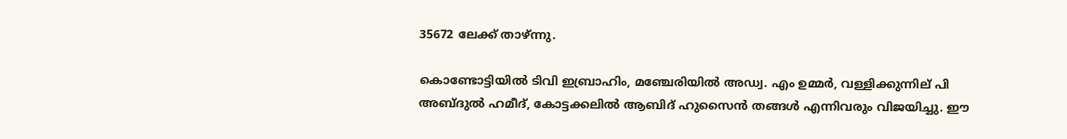35672 ലേക്ക് താഴ്ന്നു.

കൊണ്ടോട്ടിയില്‍ ടിവി ഇബ്രാഹിം, മഞ്ചേരിയില്‍ അഡ്വ. എം ഉമ്മർ, വള്ളിക്കുന്നില് പി അബ്ദുല്‍ ഹമീദ്, കോട്ടക്കലില്‍ ആബിദ് ഹുസൈൻ തങ്ങള്‍ എന്നിവരും വിജയിച്ചു. ഈ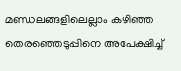മണ്ഡലങ്ങളിലെല്ലാം കഴിഞ്ഞ തെരഞ്ഞെടുപ്പിനെ അപേക്ഷിച്ച്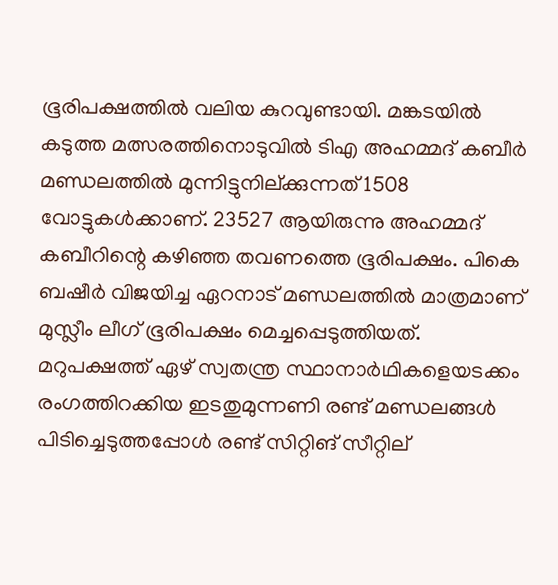ഭൂരിപക്ഷത്തില്‍ വലിയ കുറവുണ്ടായി. മങ്കടയില്‍ കടുത്ത മത്സരത്തിനൊടുവില്‍ ടിഎ അഹമ്മദ് കബീർ മണ്ഡലത്തില്‍ മുന്നിട്ടുനില്ക്കുന്നത് 1508 വോട്ടുകള്‍ക്കാണ്. 23527 ആയിരുന്നു അഹമ്മദ് കബീറിന്റെ കഴിഞ്ഞ തവണത്തെ ഭൂരിപക്ഷം. പികെ ബഷീര്‍ വിജയിച്ച ഏറനാട് മണ്ഡലത്തില്‍ മാത്രമാണ് മുസ്ലീം ലീഗ് ഭൂരിപക്ഷം മെച്ചപ്പെടുത്തിയത്. മറുപക്ഷത്ത് ഏഴ് സ്വതന്ത്ര സ്ഥാനാർഥികളെയടക്കം രംഗത്തിറക്കിയ ഇടതുമുന്നണി രണ്ട് മണ്ഡലങ്ങള്‍ പിടിച്ചെടുത്തപ്പോള്‍ രണ്ട് സിറ്റിങ് സീറ്റില്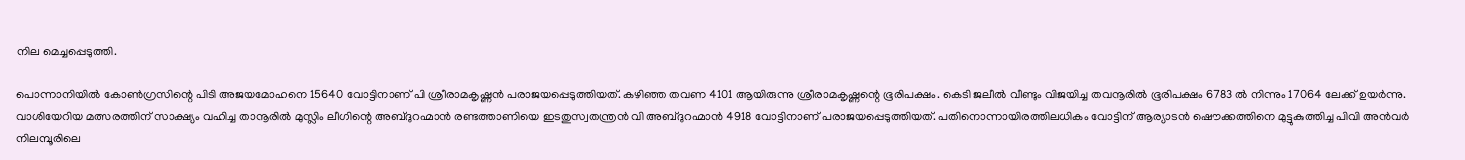നില മെച്ചപ്പെടുത്തി.

പൊന്നാനിയില്‍ കോണ്‍ഗ്രസിന്റെ പിടി അജയമോഹനെ 15640 വോട്ടിനാണ് പി ശ്രീരാമകൃഷ്ണൻ പരാജയപ്പെടുത്തിയത്. കഴിഞ്ഞ തവണ 4101 ആയിരുന്നു ശ്രീരാമകൃഷ്ണന്റെ ഭൂരിപക്ഷം. കെടി ജലീല്‍ വീണ്ടും വിജയിച്ച തവനൂരില്‍ ഭൂരിപക്ഷം 6783 ല്‍ നിന്നും 17064 ലേക്ക് ഉയർന്നു. വാശിയേറിയ മത്സരത്തിന് സാക്ഷ്യം വഹിച്ച താനൂരില്‍ മുസ്ലിം ലീഗിന്റെ അബ്ദുറഹ്മാൻ രണ്ടത്താണിയെ ഇടതുസ്വതന്ത്രന്‍ വി അബ്ദുറഹ്മാന്‍ 4918 വോട്ടിനാണ് പരാജയപ്പെടുത്തിയത്. പതിനൊന്നായിരത്തിലധികം വോട്ടിന് ആര്യാടൻ ഷൌക്കത്തിനെ മുട്ടുകുത്തിച്ച പിവി അന്‍വർ നിലമ്പൂരിലെ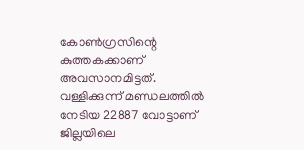കോണ്‍ഗ്രസിന്റെ കുത്തകക്കാണ് അവസാനമിട്ടത്. വള്ളിക്കുന്ന് മണ്ഡലത്തില്‍ നേടിയ 22887 വോട്ടാണ് ജില്ലയിലെ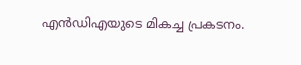എന്‍ഡിഎയുടെ മികച്ച പ്രകടനം.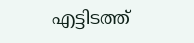എട്ടിടത്ത്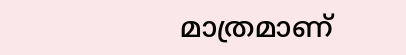മാത്രമാണ്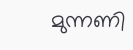മുന്നണി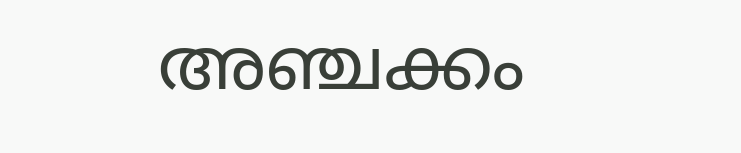അഞ്ചക്കം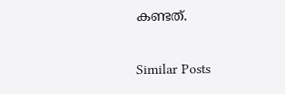കണ്ടത്.

Similar Posts